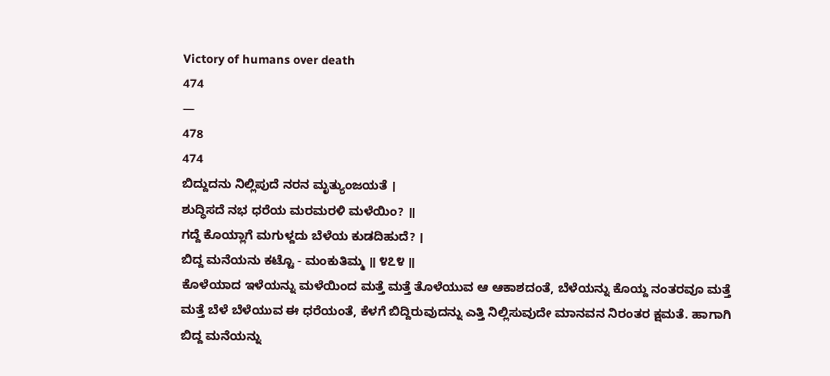Victory of humans over death
474
—
478
474
ಬಿದ್ದುದನು ನಿಲ್ಲಿಪುದೆ ನರನ ಮೃತ್ಯುಂಜಯತೆ ।
ಶುದ್ಧಿಸದೆ ನಭ ಧರೆಯ ಮರಮರಳಿ ಮಳೆಯಿಂ? ॥
ಗದ್ದೆ ಕೊಯ್ಲಾಗೆ ಮಗುಳ್ದದು ಬೆಳೆಯ ಕುಡದಿಹುದೆ? ।
ಬಿದ್ದ ಮನೆಯನು ಕಟ್ಟೊ - ಮಂಕುತಿಮ್ಮ ॥ ೪೭೪ ॥
ಕೊಳೆಯಾದ ಇಳೆಯನ್ನು ಮಳೆಯಿಂದ ಮತ್ತೆ ಮತ್ತೆ ತೊಳೆಯುವ ಆ ಆಕಾಶದಂತೆ, ಬೆಳೆಯನ್ನು ಕೊಯ್ದ ನಂತರವೂ ಮತ್ತೆ ಮತ್ತೆ ಬೆಳೆ ಬೆಳೆಯುವ ಈ ಧರೆಯಂತೆ, ಕೆಳಗೆ ಬಿದ್ದಿರುವುದನ್ನು ಎತ್ತಿ ನಿಲ್ಲಿಸುವುದೇ ಮಾನವನ ನಿರಂತರ ಕ್ಷಮತೆ. ಹಾಗಾಗಿ ಬಿದ್ದ ಮನೆಯನ್ನು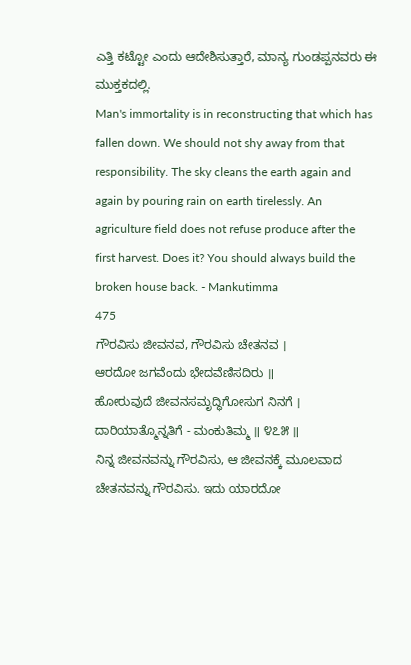ಎತ್ತಿ ಕಟ್ಟೋ ಎಂದು ಆದೇಶಿಸುತ್ತಾರೆ, ಮಾನ್ಯ ಗುಂಡಪ್ಪನವರು ಈ ಮುಕ್ತಕದಲ್ಲಿ.
Man's immortality is in reconstructing that which has fallen down. We should not shy away from that responsibility. The sky cleans the earth again and again by pouring rain on earth tirelessly. An agriculture field does not refuse produce after the first harvest. Does it? You should always build the broken house back. - Mankutimma
475
ಗೌರವಿಸು ಜೀವನವ, ಗೌರವಿಸು ಚೇತನವ ।
ಆರದೋ ಜಗವೆಂದು ಭೇದವೆಣಿಸದಿರು ॥
ಹೋರುವುದೆ ಜೀವನಸಮೃದ್ಧಿಗೋಸುಗ ನಿನಗೆ ।
ದಾರಿಯಾತ್ಮೊನ್ನತಿಗೆ - ಮಂಕುತಿಮ್ಮ ॥ ೪೭೫ ॥
ನಿನ್ನ ಜೀವನವನ್ನು ಗೌರವಿಸು, ಆ ಜೀವನಕ್ಕೆ ಮೂಲವಾದ ಚೇತನವನ್ನು ಗೌರವಿಸು. ಇದು ಯಾರದೋ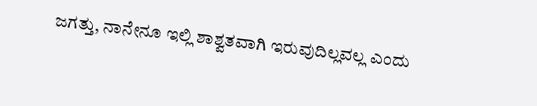ಜಗತ್ತು, ನಾನೇನೂ ಇಲ್ಲಿ ಶಾಶ್ವತವಾಗಿ ಇರುವುದಿಲ್ಲವಲ್ಲ ಎಂದು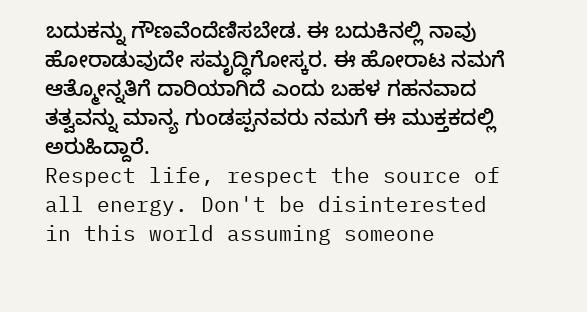ಬದುಕನ್ನು ಗೌಣವೆಂದೆಣಿಸಬೇಡ. ಈ ಬದುಕಿನಲ್ಲಿ ನಾವು ಹೋರಾಡುವುದೇ ಸಮೃದ್ಧಿಗೋಸ್ಕರ. ಈ ಹೋರಾಟ ನಮಗೆ ಆತ್ಮೋನ್ನತಿಗೆ ದಾರಿಯಾಗಿದೆ ಎಂದು ಬಹಳ ಗಹನವಾದ ತತ್ವವನ್ನು ಮಾನ್ಯ ಗುಂಡಪ್ಪನವರು ನಮಗೆ ಈ ಮುಕ್ತಕದಲ್ಲಿ ಅರುಹಿದ್ದಾರೆ.
Respect life, respect the source of all energy. Don't be disinterested in this world assuming someone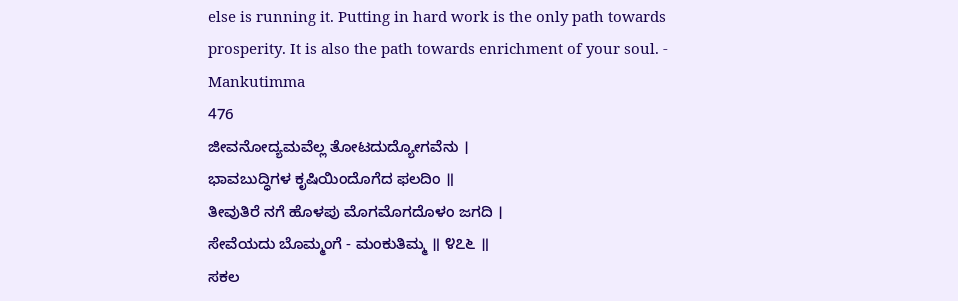else is running it. Putting in hard work is the only path towards prosperity. It is also the path towards enrichment of your soul. - Mankutimma
476
ಜೀವನೋದ್ಯಮವೆಲ್ಲ ತೋಟದುದ್ಯೋಗವೆನು ।
ಭಾವಬುದ್ಧಿಗಳ ಕೃಷಿಯಿಂದೊಗೆದ ಫಲದಿಂ ॥
ತೀವುತಿರೆ ನಗೆ ಹೊಳಪು ಮೊಗಮೊಗದೊಳಂ ಜಗದಿ ।
ಸೇವೆಯದು ಬೊಮ್ಮಂಗೆ - ಮಂಕುತಿಮ್ಮ ॥ ೪೭೬ ॥
ಸಕಲ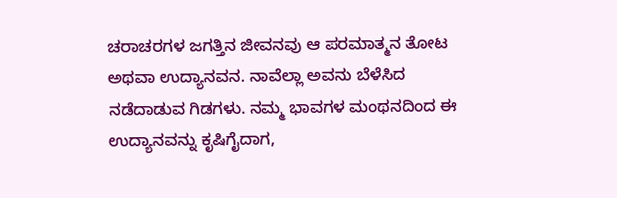ಚರಾಚರಗಳ ಜಗತ್ತಿನ ಜೀವನವು ಆ ಪರಮಾತ್ಮನ ತೋಟ ಅಥವಾ ಉದ್ಯಾನವನ. ನಾವೆಲ್ಲಾ ಅವನು ಬೆಳೆಸಿದ ನಡೆದಾಡುವ ಗಿಡಗಳು. ನಮ್ಮ ಭಾವಗಳ ಮಂಥನದಿಂದ ಈ ಉದ್ಯಾನವನ್ನು ಕೃಷಿಗೈದಾಗ,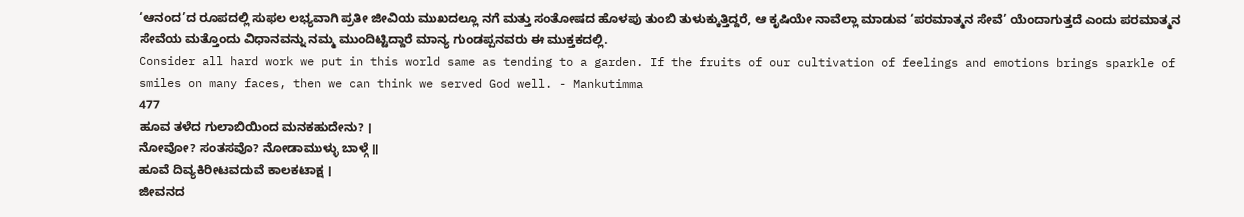‘ಆನಂದ’ದ ರೂಪದಲ್ಲಿ ಸುಫಲ ಲಭ್ಯವಾಗಿ ಪ್ರತೀ ಜೀವಿಯ ಮುಖದಲ್ಲೂ ನಗೆ ಮತ್ತು ಸಂತೋಷದ ಹೊಳಪು ತುಂಬಿ ತುಳುಕ್ಕುತ್ತಿದ್ದರೆ, ಆ ಕೃಷಿಯೇ ನಾವೆಲ್ಲಾ ಮಾಡುವ ‘ಪರಮಾತ್ಮನ ಸೇವೆ’ ಯೆಂದಾಗುತ್ತದೆ ಎಂದು ಪರಮಾತ್ಮನ ಸೇವೆಯ ಮತ್ತೊಂದು ವಿಧಾನವನ್ನು ನಮ್ಮ ಮುಂದಿಟ್ಟಿದ್ದಾರೆ ಮಾನ್ಯ ಗುಂಡಪ್ಪನವರು ಈ ಮುಕ್ತಕದಲ್ಲಿ.
Consider all hard work we put in this world same as tending to a garden. If the fruits of our cultivation of feelings and emotions brings sparkle of smiles on many faces, then we can think we served God well. - Mankutimma
477
ಹೂವ ತಳೆದ ಗುಲಾಬಿಯಿಂದ ಮನಕಹುದೇನು? ।
ನೋವೋ? ಸಂತಸವೊ? ನೋಡಾಮುಳ್ಳು ಬಾಳ್ಗೆ ॥
ಹೂವೆ ದಿವ್ಯಕಿರೀಟವದುವೆ ಕಾಲಕಟಾಕ್ಷ ।
ಜೀವನದ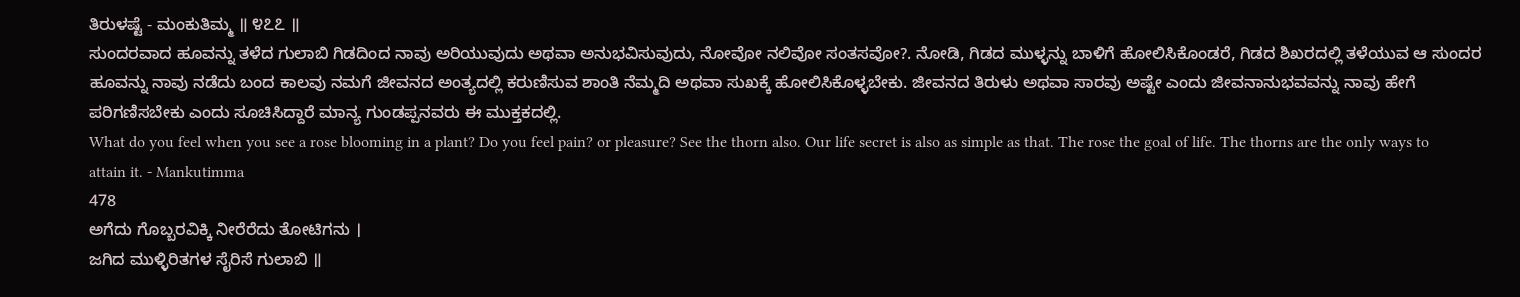ತಿರುಳಷ್ಟೆ - ಮಂಕುತಿಮ್ಮ ॥ ೪೭೭ ॥
ಸುಂದರವಾದ ಹೂವನ್ನು ತಳೆದ ಗುಲಾಬಿ ಗಿಡದಿಂದ ನಾವು ಅರಿಯುವುದು ಅಥವಾ ಅನುಭವಿಸುವುದು, ನೋವೋ ನಲಿವೋ ಸಂತಸವೋ?. ನೋಡಿ, ಗಿಡದ ಮುಳ್ಳನ್ನು ಬಾಳಿಗೆ ಹೋಲಿಸಿಕೊಂಡರೆ, ಗಿಡದ ಶಿಖರದಲ್ಲಿ ತಳೆಯುವ ಆ ಸುಂದರ ಹೂವನ್ನು ನಾವು ನಡೆದು ಬಂದ ಕಾಲವು ನಮಗೆ ಜೀವನದ ಅಂತ್ಯದಲ್ಲಿ ಕರುಣಿಸುವ ಶಾಂತಿ ನೆಮ್ಮದಿ ಅಥವಾ ಸುಖಕ್ಕೆ ಹೋಲಿಸಿಕೊಳ್ಳಬೇಕು. ಜೀವನದ ತಿರುಳು ಅಥವಾ ಸಾರವು ಅಷ್ಟೇ ಎಂದು ಜೀವನಾನುಭವವನ್ನು ನಾವು ಹೇಗೆ ಪರಿಗಣಿಸಬೇಕು ಎಂದು ಸೂಚಿಸಿದ್ದಾರೆ ಮಾನ್ಯ ಗುಂಡಪ್ಪನವರು ಈ ಮುಕ್ತಕದಲ್ಲಿ.
What do you feel when you see a rose blooming in a plant? Do you feel pain? or pleasure? See the thorn also. Our life secret is also as simple as that. The rose the goal of life. The thorns are the only ways to attain it. - Mankutimma
478
ಅಗೆದು ಗೊಬ್ಬರವಿಕ್ಕಿ ನೀರೆರೆದು ತೋಟಿಗನು ।
ಜಗಿದ ಮುಳ್ಳಿರಿತಗಳ ಸೈರಿಸೆ ಗುಲಾಬಿ ॥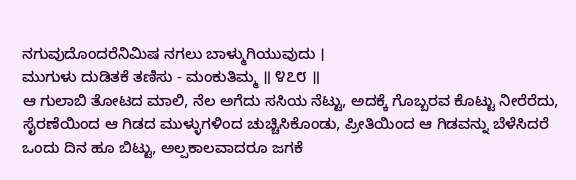ನಗುವುದೊಂದರೆನಿಮಿಷ ನಗಲು ಬಾಳ್ಮುಗಿಯುವುದು ।
ಮುಗುಳು ದುಡಿತಕೆ ತಣಿಸು - ಮಂಕುತಿಮ್ಮ ॥ ೪೭೮ ॥
ಆ ಗುಲಾಬಿ ತೋಟದ ಮಾಲಿ, ನೆಲ ಅಗೆದು ಸಸಿಯ ನೆಟ್ಟು, ಅದಕ್ಕೆ ಗೊಬ್ಬರವ ಕೊಟ್ಟು ನೀರೆರೆದು, ಸೈರಣೆಯಿಂದ ಆ ಗಿಡದ ಮುಳ್ಳುಗಳಿಂದ ಚುಚ್ಚಿಸಿಕೊಂಡು, ಪ್ರೀತಿಯಿಂದ ಆ ಗಿಡವನ್ನು ಬೆಳೆಸಿದರೆ ಒಂದು ದಿನ ಹೂ ಬಿಟ್ಟು, ಅಲ್ಪಕಾಲವಾದರೂ ಜಗಕೆ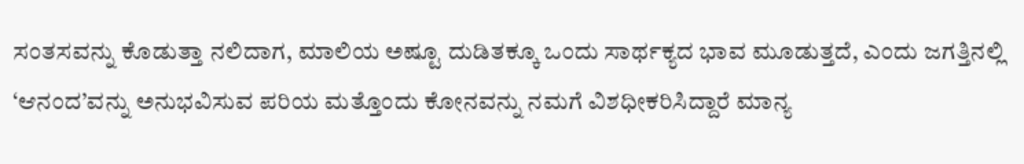ಸಂತಸವನ್ನು ಕೊಡುತ್ತಾ ನಲಿದಾಗ, ಮಾಲಿಯ ಅಷ್ಟೂ ದುಡಿತಕ್ಕೂ ಒಂದು ಸಾರ್ಥಕ್ಯದ ಭಾವ ಮೂಡುತ್ತದೆ, ಎಂದು ಜಗತ್ತಿನಲ್ಲಿ ‘ಆನಂದ’ವನ್ನು ಅನುಭವಿಸುವ ಪರಿಯ ಮತ್ತೊಂದು ಕೋನವನ್ನು ನಮಗೆ ವಿಶಧೀಕರಿಸಿದ್ದಾರೆ ಮಾನ್ಯ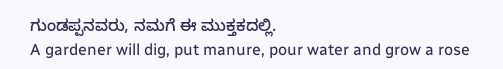ಗುಂಡಪ್ಪನವರು, ನಮಗೆ ಈ ಮುಕ್ತಕದಲ್ಲಿ.
A gardener will dig, put manure, pour water and grow a rose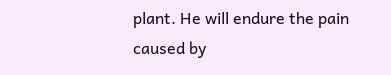plant. He will endure the pain caused by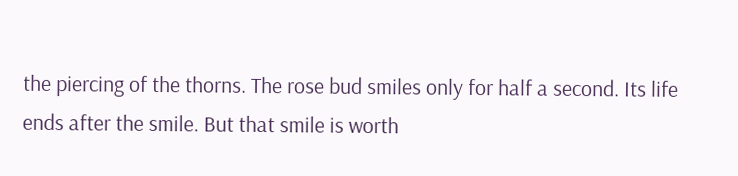the piercing of the thorns. The rose bud smiles only for half a second. Its life ends after the smile. But that smile is worth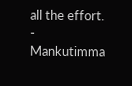all the effort. - Mankutimma